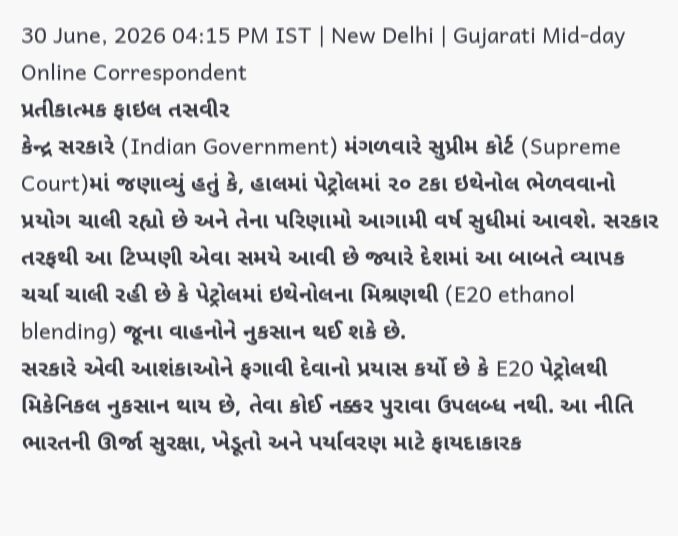30 June, 2026 04:15 PM IST | New Delhi | Gujarati Mid-day Online Correspondent
પ્રતીકાત્મક ફાઇલ તસવીર
કેન્દ્ર સરકારે (Indian Government) મંગળવારે સુપ્રીમ કોર્ટ (Supreme Court)માં જણાવ્યું હતું કે, હાલમાં પેટ્રોલમાં ૨૦ ટકા ઇથેનોલ ભેળવવાનો પ્રયોગ ચાલી રહ્યો છે અને તેના પરિણામો આગામી વર્ષ સુધીમાં આવશે. સરકાર તરફથી આ ટિપ્પણી એવા સમયે આવી છે જ્યારે દેશમાં આ બાબતે વ્યાપક ચર્ચા ચાલી રહી છે કે પેટ્રોલમાં ઇથેનોલના મિશ્રણથી (E20 ethanol blending) જૂના વાહનોને નુકસાન થઈ શકે છે.
સરકારે એવી આશંકાઓને ફગાવી દેવાનો પ્રયાસ કર્યો છે કે E20 પેટ્રોલથી મિકેનિકલ નુકસાન થાય છે, તેવા કોઈ નક્કર પુરાવા ઉપલબ્ધ નથી. આ નીતિ ભારતની ઊર્જા સુરક્ષા, ખેડૂતો અને પર્યાવરણ માટે ફાયદાકારક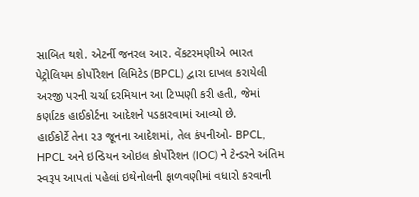સાબિત થશે. એટર્ની જનરલ આર. વેંકટરમણીએ ભારત પેટ્રોલિયમ કોર્પોરેશન લિમિટેડ (BPCL) દ્વારા દાખલ કરાયેલી અરજી પરની ચર્ચા દરમિયાન આ ટિપ્પણી કરી હતી, જેમાં કર્ણાટક હાઈકોર્ટના આદેશને પડકારવામાં આવ્યો છે.
હાઈકોર્ટે તેના ૨૩ જૂનના આદેશમાં, તેલ કંપનીઓ- BPCL, HPCL અને ઇન્ડિયન ઓઇલ કોર્પોરેશન (IOC) ને ટેન્ડરને અંતિમ સ્વરૂપ આપતાં પહેલાં ઇથેનોલની ફાળવણીમાં વધારો કરવાની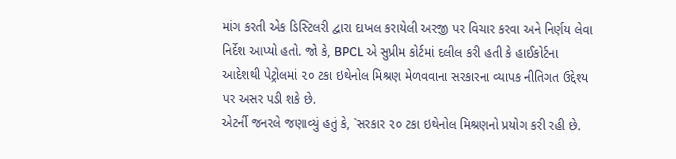માંગ કરતી એક ડિસ્ટિલરી દ્વારા દાખલ કરાયેલી અરજી પર વિચાર કરવા અને નિર્ણય લેવા નિર્દેશ આપ્યો હતો. જો કે, BPCL એ સુપ્રીમ કોર્ટમાં દલીલ કરી હતી કે હાઈકોર્ટના આદેશથી પેટ્રોલમાં ૨૦ ટકા ઇથેનોલ મિશ્રણ મેળવવાના સરકારના વ્યાપક નીતિગત ઉદ્દેશ્ય પર અસર પડી શકે છે.
એટર્ની જનરલે જણાવ્યું હતું કે, `સરકાર ૨૦ ટકા ઇથેનોલ મિશ્રણનો પ્રયોગ કરી રહી છે.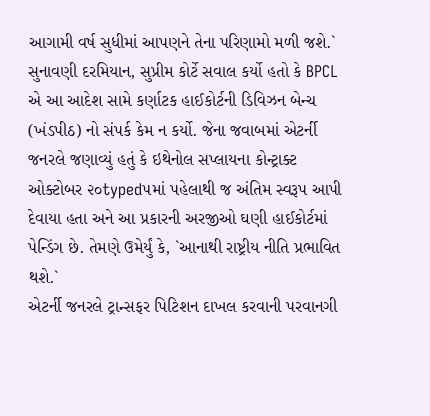આગામી વર્ષ સુધીમાં આપણને તેના પરિણામો મળી જશે.`
સુનાવણી દરમિયાન, સુપ્રીમ કોર્ટે સવાલ કર્યો હતો કે BPCL એ આ આદેશ સામે કર્ણાટક હાઈકોર્ટની ડિવિઝન બેન્ચ (ખંડપીઠ) નો સંપર્ક કેમ ન કર્યો. જેના જવાબમાં એટર્ની જનરલે જણાવ્યું હતું કે ઇથેનોલ સપ્લાયના કોન્ટ્રાક્ટ ઓક્ટોબર ૨૦typed૫માં પહેલાથી જ અંતિમ સ્વરૂપ આપી દેવાયા હતા અને આ પ્રકારની અરજીઓ ઘણી હાઈકોર્ટમાં પેન્ડિંગ છે. તેમણે ઉમેર્યું કે, `આનાથી રાષ્ટ્રીય નીતિ પ્રભાવિત થશે.`
એટર્ની જનરલે ટ્રાન્સફર પિટિશન દાખલ કરવાની પરવાનગી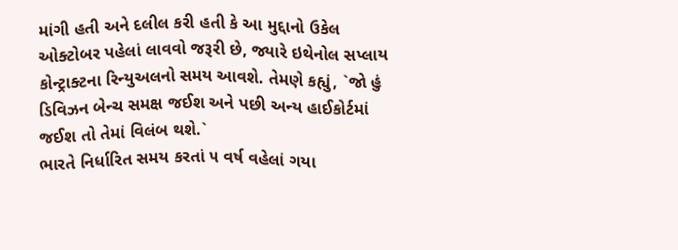માંગી હતી અને દલીલ કરી હતી કે આ મુદ્દાનો ઉકેલ ઓક્ટોબર પહેલાં લાવવો જરૂરી છે, જ્યારે ઇથેનોલ સપ્લાય કોન્ટ્રાક્ટના રિન્યુઅલનો સમય આવશે. તેમણે કહ્યું, `જો હું ડિવિઝન બેન્ચ સમક્ષ જઈશ અને પછી અન્ય હાઈકોર્ટમાં જઈશ તો તેમાં વિલંબ થશે.`
ભારતે નિર્ધારિત સમય કરતાં ૫ વર્ષ વહેલાં ગયા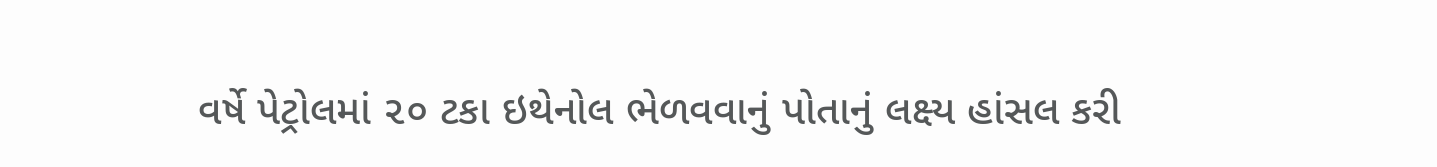વર્ષે પેટ્રોલમાં ૨૦ ટકા ઇથેનોલ ભેળવવાનું પોતાનું લક્ષ્ય હાંસલ કરી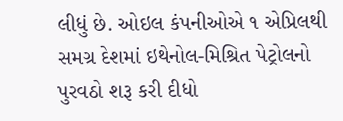લીધું છે. ઓઇલ કંપનીઓએ ૧ એપ્રિલથી સમગ્ર દેશમાં ઇથેનોલ-મિશ્રિત પેટ્રોલનો પુરવઠો શરૂ કરી દીધો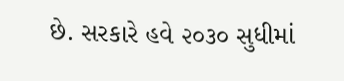છે. સરકારે હવે ૨૦૩૦ સુધીમાં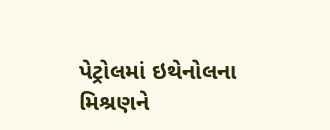પેટ્રોલમાં ઇથેનોલના મિશ્રણને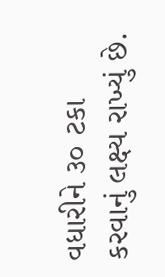વધારીને ૩૦ ટકા કરવાનું લક્ષ્ય રાખ્યું છે.